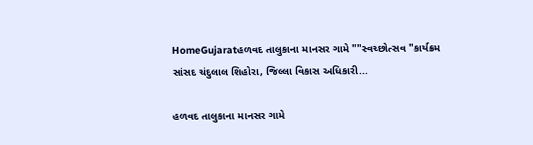HomeGujaratહળવદ તાલુકાના માનસર ગામે ""સ્વચ્છોત્સવ "કાર્યક્રમ સાંસદ ચંદુલાલ શિહોરા, જિલ્લા વિકાસ અધિકારી...

હળવદ તાલુકાના માનસર ગામે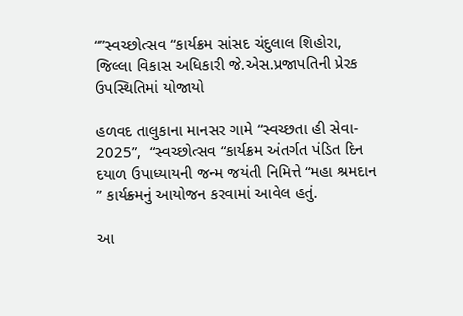“”સ્વચ્છોત્સવ “કાર્યક્રમ સાંસદ ચંદુલાલ શિહોરા, જિલ્લા વિકાસ અધિકારી જે.એસ.પ્રજાપતિની પ્રેરક ઉપસ્થિતિમાં યોજાયો

હળવદ તાલુકાના માનસર ગામે “સ્વચ્છતા હી સેવા- 2025”,  “સ્વચ્છોત્સવ “કાર્યક્રમ અંતર્ગત પંડિત દિન દયાળ ઉપાધ્યાયની જન્મ જયંતી નિમિત્તે “મહા શ્રમદાન ” કાર્યક્ર્મનું આયોજન કરવામાં આવેલ હતું.

આ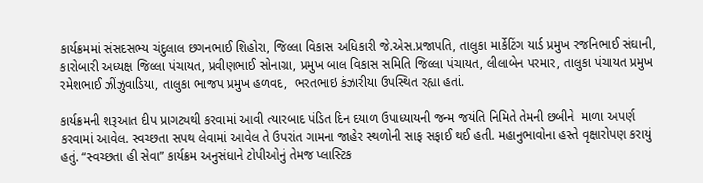કાર્યક્રમમાં સંસદસભ્ય ચંદુલાલ છગનભાઈ શિહોરા, જિલ્લા વિકાસ અધિકારી જે.એસ.પ્રજાપતિ, તાલુકા માર્કેટિંગ યાર્ડ પ્રમુખ રજનિભાઈ સંઘાની, કારોબારી અધ્યક્ષ જિલ્લા પંચાયત, પ્રવીણભાઈ સોનાગ્રા, પ્રમુખ બાલ વિકાસ સમિતિ જિલ્લા પંચાયત, લીલાબેન પરમાર, તાલુકા પંચાયત પ્રમુખ રમેશભાઈ ઝીંઝુવાડિયા, તાલુકા ભાજપ પ્રમુખ હળવદ,  ભરતભાઇ કંઝારીયા ઉપસ્થિત રહ્યા હતાં.

કાર્યક્રમની શરૂઆત દીપ પ્રાગટ્યથી કરવામાં આવી ત્યારબાદ પંડિત દિન દયાળ ઉપાધ્યાયની જન્મ જયંતિ નિમિતે તેમની છબીને  માળા અપર્ણ  કરવામાં આવેલ. સ્વચ્છતા સપથ લેવામાં આવેલ તે ઉપરાંત ગામના જાહેર સ્થળોની સાફ સફાઈ થઈ હતી. મહાનુભાવોના હસ્તે વૃક્ષારોપણ કરાયું હતું. “સ્વચ્છતા હી સેવા” કાર્યક્રમ અનુસંધાને ટોપીઓનું તેમજ પ્લાસ્ટિક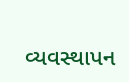વ્યવસ્થાપન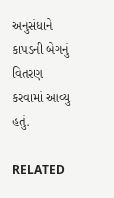અનુસંધાને કાપડની બેગનું વિતરણ કરવામાં આવ્યુ હતું.

RELATED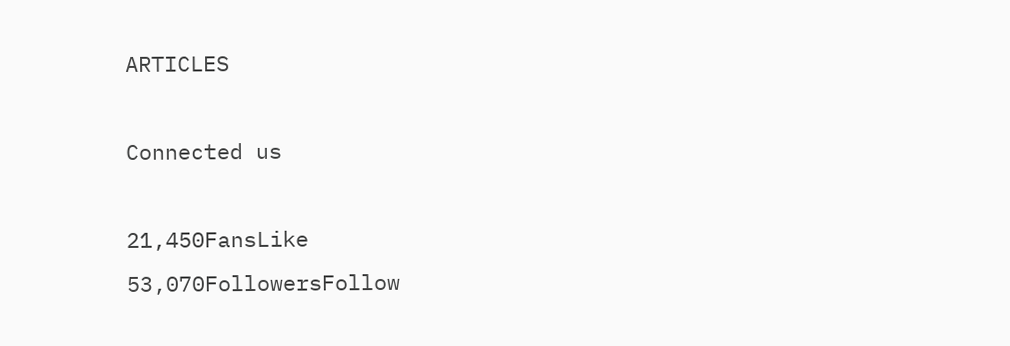ARTICLES

Connected us

21,450FansLike
53,070FollowersFollow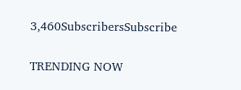3,460SubscribersSubscribe

TRENDING NOW